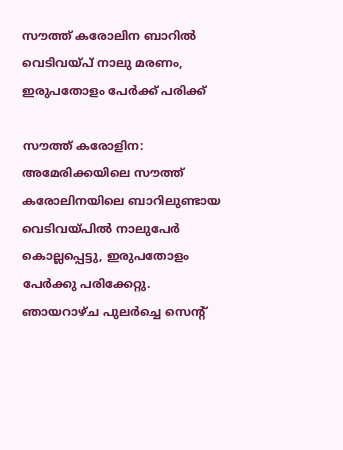സൗത്ത് കരോലിന ബാറില്‍ വെടിവയ്പ് നാലു മരണം, ഇരുപതോളം പേര്‍ക്ക് പരിക്ക്

സൗത്ത് കരോളിന: അമേരിക്കയിലെ സൗത്ത് കരോലിനയിലെ ബാറിലുണ്ടായ വെടിവയ്പില്‍ നാലുപേര്‍ കൊല്ലപ്പെട്ടു, ഇരുപതോളം പേര്‍ക്കു പരിക്കേറ്റു. ഞായറാഴ്ച പുലര്‍ച്ചെ സെന്റ്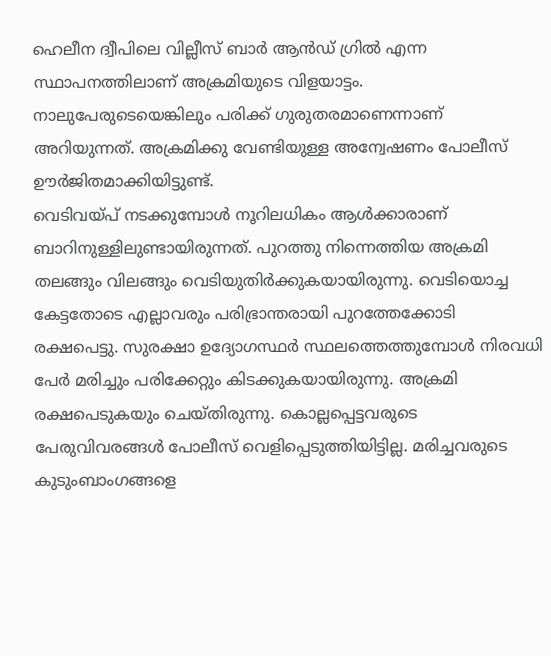ഹെലീന ദ്വീപിലെ വില്ലീസ് ബാര്‍ ആന്‍ഡ് ഗ്രില്‍ എന്ന സ്ഥാപനത്തിലാണ് അക്രമിയുടെ വിളയാട്ടം. നാലുപേരുടെയെങ്കിലും പരിക്ക് ഗുരുതരമാണെന്നാണ് അറിയുന്നത്. അക്രമിക്കു വേണ്ടിയുള്ള അന്വേഷണം പോലീസ് ഊര്‍ജിതമാക്കിയിട്ടുണ്ട്.
വെടിവയ്പ് നടക്കുമ്പോള്‍ നൂറിലധികം ആള്‍ക്കാരാണ് ബാറിനുള്ളിലുണ്ടായിരുന്നത്. പുറത്തു നിന്നെത്തിയ അക്രമി തലങ്ങും വിലങ്ങും വെടിയുതിര്‍ക്കുകയായിരുന്നു. വെടിയൊച്ച കേട്ടതോടെ എല്ലാവരും പരിഭ്രാന്തരായി പുറത്തേക്കോടി രക്ഷപെട്ടു. സുരക്ഷാ ഉദ്യോഗസ്ഥര്‍ സ്ഥലത്തെത്തുമ്പോള്‍ നിരവധി പേര്‍ മരിച്ചും പരിക്കേറ്റും കിടക്കുകയായിരുന്നു. അക്രമി രക്ഷപെടുകയും ചെയ്തിരുന്നു. കൊല്ലപ്പെട്ടവരുടെ പേരുവിവരങ്ങള്‍ പോലീസ് വെളിപ്പെടുത്തിയിട്ടില്ല. മരിച്ചവരുടെ കുടുംബാംഗങ്ങളെ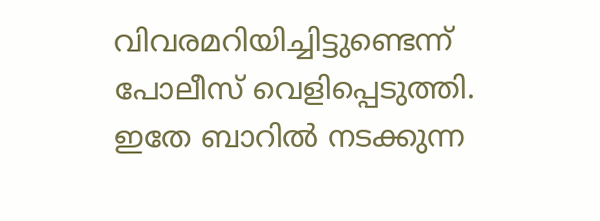വിവരമറിയിച്ചിട്ടുണ്ടെന്ന് പോലീസ് വെളിപ്പെടുത്തി. ഇതേ ബാറില്‍ നടക്കുന്ന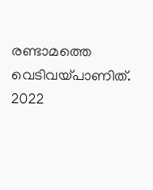രണ്ടാമത്തെ വെടിവയ്പാണിത്. 2022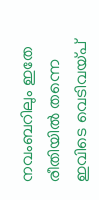നവംബറിലും ഇതേ രീതിയില്‍ തന്നെ ഇവിടെ വെടിവയ്പ്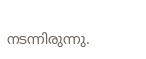നടന്നിരുന്നു.